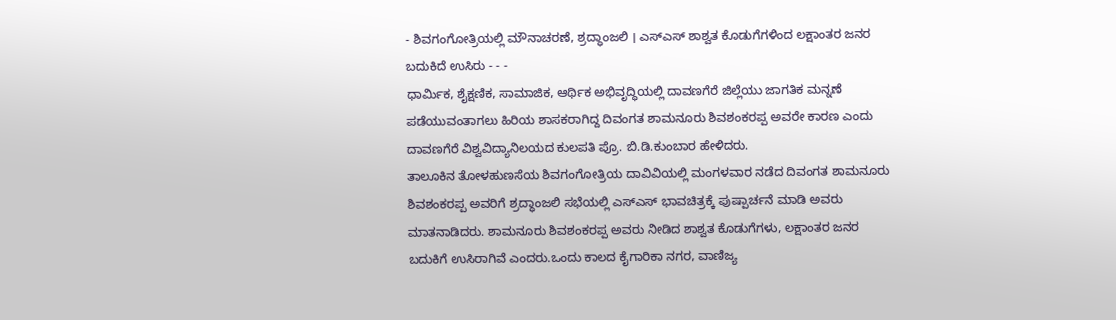- ಶಿವಗಂಗೋತ್ರಿಯಲ್ಲಿ ಮೌನಾಚರಣೆ, ಶ್ರದ್ಧಾಂಜಲಿ । ಎಸ್ಎಸ್ ಶಾಶ್ವತ ಕೊಡುಗೆಗಳಿಂದ ಲಕ್ಷಾಂತರ ಜನರ ಬದುಕಿದೆ ಉಸಿರು - - -
ಧಾರ್ಮಿಕ, ಶೈಕ್ಷಣಿಕ, ಸಾಮಾಜಿಕ, ಆರ್ಥಿಕ ಅಭಿವೃದ್ಧಿಯಲ್ಲಿ ದಾವಣಗೆರೆ ಜಿಲ್ಲೆಯು ಜಾಗತಿಕ ಮನ್ನಣೆ ಪಡೆಯುವಂತಾಗಲು ಹಿರಿಯ ಶಾಸಕರಾಗಿದ್ದ ದಿವಂಗತ ಶಾಮನೂರು ಶಿವಶಂಕರಪ್ಪ ಅವರೇ ಕಾರಣ ಎಂದು ದಾವಣಗೆರೆ ವಿಶ್ವವಿದ್ಯಾನಿಲಯದ ಕುಲಪತಿ ಪ್ರೊ. ಬಿ.ಡಿ.ಕುಂಬಾರ ಹೇಳಿದರು.
ತಾಲೂಕಿನ ತೋಳಹುಣಸೆಯ ಶಿವಗಂಗೋತ್ರಿಯ ದಾವಿವಿಯಲ್ಲಿ ಮಂಗಳವಾರ ನಡೆದ ದಿವಂಗತ ಶಾಮನೂರು ಶಿವಶಂಕರಪ್ಪ ಅವರಿಗೆ ಶ್ರದ್ಧಾಂಜಲಿ ಸಭೆಯಲ್ಲಿ ಎಸ್ಎಸ್ ಭಾವಚಿತ್ರಕ್ಕೆ ಪುಷ್ಪಾರ್ಚನೆ ಮಾಡಿ ಅವರು ಮಾತನಾಡಿದರು. ಶಾಮನೂರು ಶಿವಶಂಕರಪ್ಪ ಅವರು ನೀಡಿದ ಶಾಶ್ವತ ಕೊಡುಗೆಗಳು, ಲಕ್ಷಾಂತರ ಜನರ ಬದುಕಿಗೆ ಉಸಿರಾಗಿವೆ ಎಂದರು.ಒಂದು ಕಾಲದ ಕೈಗಾರಿಕಾ ನಗರ, ವಾಣಿಜ್ಯ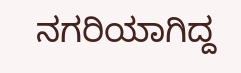ನಗರಿಯಾಗಿದ್ದ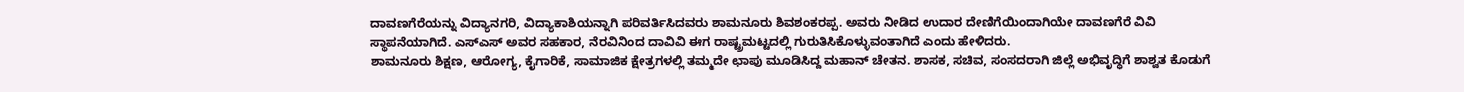ದಾವಣಗೆರೆಯನ್ನು ವಿದ್ಯಾನಗರಿ, ವಿದ್ಯಾಕಾಶಿಯನ್ನಾಗಿ ಪರಿವರ್ತಿಸಿದವರು ಶಾಮನೂರು ಶಿವಶಂಕರಪ್ಪ. ಅವರು ನೀಡಿದ ಉದಾರ ದೇಣಿಗೆಯಿಂದಾಗಿಯೇ ದಾವಣಗೆರೆ ವಿವಿ ಸ್ಥಾಪನೆಯಾಗಿದೆ. ಎಸ್ಎಸ್ ಅವರ ಸಹಕಾರ, ನೆರವಿನಿಂದ ದಾವಿವಿ ಈಗ ರಾಷ್ಟ್ರಮಟ್ಟದಲ್ಲಿ ಗುರುತಿಸಿಕೊಳ್ಳುವಂತಾಗಿದೆ ಎಂದು ಹೇಳಿದರು.
ಶಾಮನೂರು ಶಿಕ್ಷಣ, ಆರೋಗ್ಯ, ಕೈಗಾರಿಕೆ, ಸಾಮಾಜಿಕ ಕ್ಷೇತ್ರಗಳಲ್ಲಿ ತಮ್ಮದೇ ಛಾಪು ಮೂಡಿಸಿದ್ದ ಮಹಾನ್ ಚೇತನ. ಶಾಸಕ, ಸಚಿವ, ಸಂಸದರಾಗಿ ಜಿಲ್ಲೆ ಅಭಿವೃದ್ಧಿಗೆ ಶಾಶ್ವತ ಕೊಡುಗೆ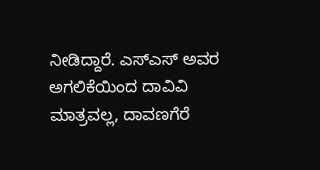ನೀಡಿದ್ದಾರೆ. ಎಸ್ಎಸ್ ಅವರ ಅಗಲಿಕೆಯಿಂದ ದಾವಿವಿ ಮಾತ್ರವಲ್ಲ, ದಾವಣಗೆರೆ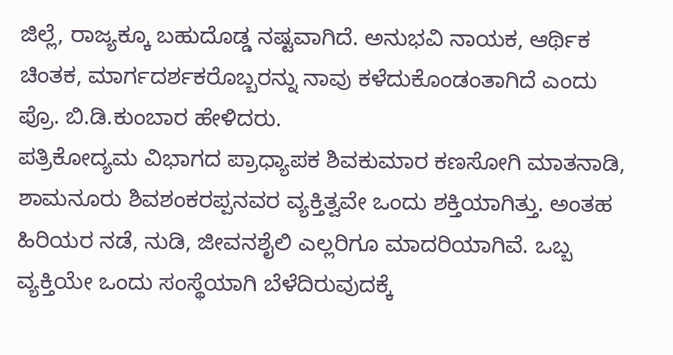ಜಿಲ್ಲೆ, ರಾಜ್ಯಕ್ಕೂ ಬಹುದೊಡ್ಡ ನಷ್ಟವಾಗಿದೆ. ಅನುಭವಿ ನಾಯಕ, ಆರ್ಥಿಕ ಚಿಂತಕ, ಮಾರ್ಗದರ್ಶಕರೊಬ್ಬರನ್ನು ನಾವು ಕಳೆದುಕೊಂಡಂತಾಗಿದೆ ಎಂದು ಪ್ರೊ. ಬಿ.ಡಿ.ಕುಂಬಾರ ಹೇಳಿದರು.
ಪತ್ರಿಕೋದ್ಯಮ ವಿಭಾಗದ ಪ್ರಾಧ್ಯಾಪಕ ಶಿವಕುಮಾರ ಕಣಸೋಗಿ ಮಾತನಾಡಿ, ಶಾಮನೂರು ಶಿವಶಂಕರಪ್ಪನವರ ವ್ಯಕ್ತಿತ್ವವೇ ಒಂದು ಶಕ್ತಿಯಾಗಿತ್ತು. ಅಂತಹ ಹಿರಿಯರ ನಡೆ, ನುಡಿ, ಜೀವನಶೈಲಿ ಎಲ್ಲರಿಗೂ ಮಾದರಿಯಾಗಿವೆ. ಒಬ್ಬ ವ್ಯಕ್ತಿಯೇ ಒಂದು ಸಂಸ್ಥೆಯಾಗಿ ಬೆಳೆದಿರುವುದಕ್ಕೆ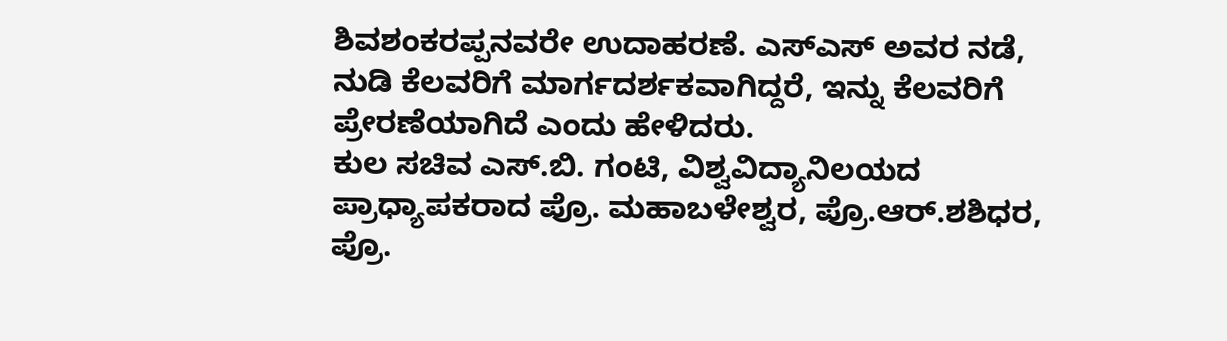ಶಿವಶಂಕರಪ್ಪನವರೇ ಉದಾಹರಣೆ. ಎಸ್ಎಸ್ ಅವರ ನಡೆ, ನುಡಿ ಕೆಲವರಿಗೆ ಮಾರ್ಗದರ್ಶಕವಾಗಿದ್ದರೆ, ಇನ್ನು ಕೆಲವರಿಗೆ ಪ್ರೇರಣೆಯಾಗಿದೆ ಎಂದು ಹೇಳಿದರು.
ಕುಲ ಸಚಿವ ಎಸ್.ಬಿ. ಗಂಟಿ, ವಿಶ್ವವಿದ್ಯಾನಿಲಯದ ಪ್ರಾಧ್ಯಾಪಕರಾದ ಪ್ರೊ. ಮಹಾಬಳೇಶ್ವರ, ಪ್ರೊ.ಆರ್.ಶಶಿಧರ, ಪ್ರೊ.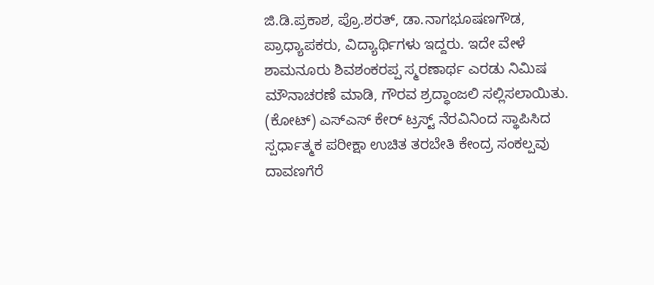ಜಿ.ಡಿ.ಪ್ರಕಾಶ, ಪ್ರೊ.ಶರತ್, ಡಾ.ನಾಗಭೂಷಣಗೌಡ, ಪ್ರಾಧ್ಯಾಪಕರು, ವಿದ್ಯಾರ್ಥಿಗಳು ಇದ್ದರು. ಇದೇ ವೇಳೆ ಶಾಮನೂರು ಶಿವಶಂಕರಪ್ಪ ಸ್ಮರಣಾರ್ಥ ಎರಡು ನಿಮಿಷ ಮೌನಾಚರಣೆ ಮಾಡಿ, ಗೌರವ ಶ್ರದ್ಧಾಂಜಲಿ ಸಲ್ಲಿಸಲಾಯಿತು.
(ಕೋಟ್) ಎಸ್ಎಸ್ ಕೇರ್ ಟ್ರಸ್ಟ್ ನೆರವಿನಿಂದ ಸ್ಥಾಪಿಸಿದ ಸ್ಪರ್ಧಾತ್ಮಕ ಪರೀಕ್ಷಾ ಉಚಿತ ತರಬೇತಿ ಕೇಂದ್ರ ಸಂಕಲ್ಪವು ದಾವಣಗೆರೆ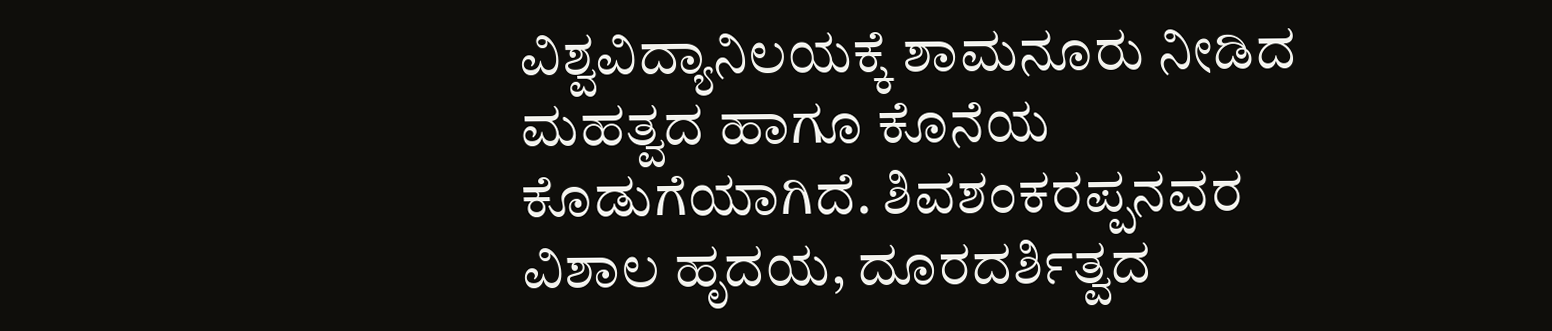ವಿಶ್ವವಿದ್ಯಾನಿಲಯಕ್ಕೆ ಶಾಮನೂರು ನೀಡಿದ ಮಹತ್ವದ ಹಾಗೂ ಕೊನೆಯ ಕೊಡುಗೆಯಾಗಿದೆ. ಶಿವಶಂಕರಪ್ಪನವರ ವಿಶಾಲ ಹೃದಯ, ದೂರದರ್ಶಿತ್ವದ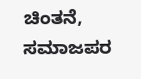ಚಿಂತನೆ, ಸಮಾಜಪರ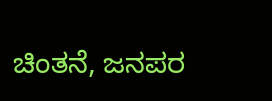ಚಿಂತನೆ, ಜನಪರ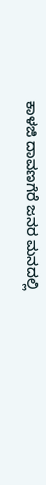ಕಾಳಜಿ ದಾವಣಗೆರೆ ಜನರ ಮನದಲ್ಲಿ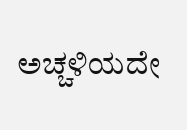ಅಚ್ಚಳಿಯದೇ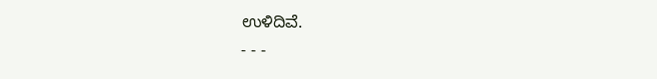ಉಳಿದಿವೆ.
- - -